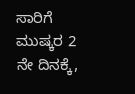ಸಾರಿಗೆ ಮುಷ್ಕರ 2 ನೇ ದಿನಕ್ಕೆ,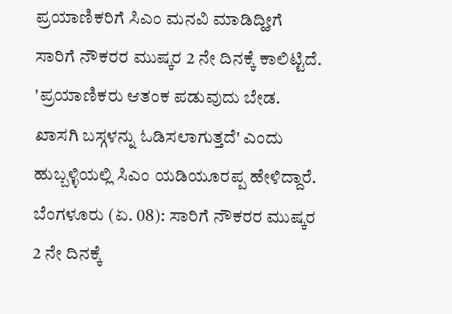ಪ್ರಯಾಣಿಕರಿಗೆ ಸಿಎಂ ಮನವಿ ಮಾಡಿದ್ಹೀಗೆ
ಸಾರಿಗೆ ನೌಕರರ ಮುಷ್ಕರ 2 ನೇ ದಿನಕ್ಕೆ ಕಾಲಿಟ್ಟಿದೆ. 'ಪ್ರಯಾಣಿಕರು ಆತಂಕ ಪಡುವುದು ಬೇಡ. ಖಾಸಗಿ ಬಸ್ಗಳನ್ನು ಓಡಿಸಲಾಗುತ್ತದೆ' ಎಂದು ಹುಬ್ಬಳ್ಳಿಯಲ್ಲಿ ಸಿಎಂ ಯಡಿಯೂರಪ್ಪ ಹೇಳಿದ್ದಾರೆ.
ಬೆಂಗಳೂರು (ಏ. 08): ಸಾರಿಗೆ ನೌಕರರ ಮುಷ್ಕರ 2 ನೇ ದಿನಕ್ಕೆ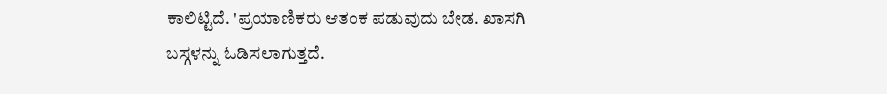ಕಾಲಿಟ್ಟಿದೆ. 'ಪ್ರಯಾಣಿಕರು ಆತಂಕ ಪಡುವುದು ಬೇಡ. ಖಾಸಗಿ ಬಸ್ಗಳನ್ನು ಓಡಿಸಲಾಗುತ್ತದೆ.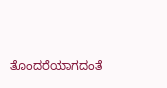ತೊಂದರೆಯಾಗದಂತೆ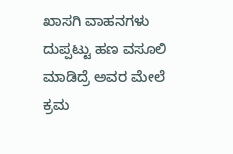ಖಾಸಗಿ ವಾಹನಗಳು ದುಪ್ಪಟ್ಟು ಹಣ ವಸೂಲಿ ಮಾಡಿದ್ರೆ ಅವರ ಮೇಲೆ ಕ್ರಮ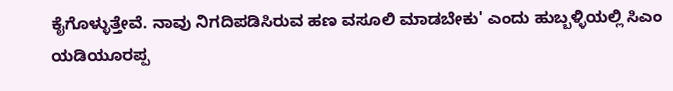ಕೈಗೊಳ್ಳುತ್ತೇವೆ. ನಾವು ನಿಗದಿಪಡಿಸಿರುವ ಹಣ ವಸೂಲಿ ಮಾಡಬೇಕು' ಎಂದು ಹುಬ್ಬಳ್ಳಿಯಲ್ಲಿ ಸಿಎಂ ಯಡಿಯೂರಪ್ಪ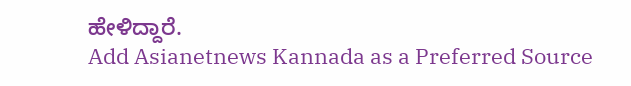ಹೇಳಿದ್ದಾರೆ.
Add Asianetnews Kannada as a Preferred Source